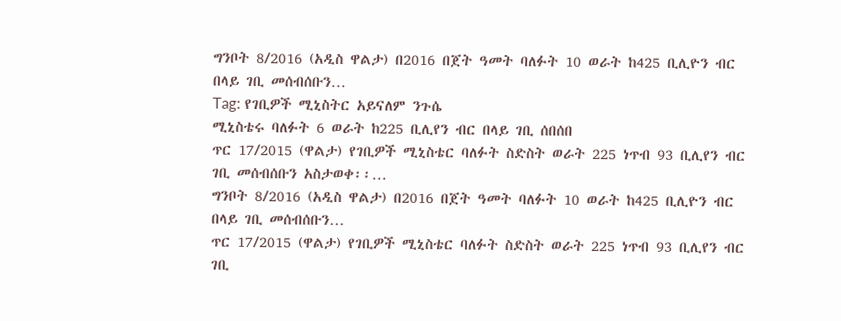ግንቦት 8/2016 (አዲስ ዋልታ) በ2016 በጀት ዓመት ባለፉት 10 ወራት ከ425 ቢሊዮን ብር በላይ ገቢ መሰብሰቡን…
Tag: የገቢዎች ሚኒስትር አይናለም ንጉሴ
ሚኒስቴሩ ባለፉት 6 ወራት ከ225 ቢሊየን ብር በላይ ገቢ ሰበሰበ
ጥር 17/2015 (ዋልታ) የገቢዎች ሚኒስቴር ባለፉት ስድስት ወራት 225 ነጥብ 93 ቢሊየን ብር ገቢ መሰብሰቡን አስታወቀ፡፡…
ግንቦት 8/2016 (አዲስ ዋልታ) በ2016 በጀት ዓመት ባለፉት 10 ወራት ከ425 ቢሊዮን ብር በላይ ገቢ መሰብሰቡን…
ጥር 17/2015 (ዋልታ) የገቢዎች ሚኒስቴር ባለፉት ስድስት ወራት 225 ነጥብ 93 ቢሊየን ብር ገቢ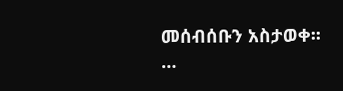መሰብሰቡን አስታወቀ፡፡…